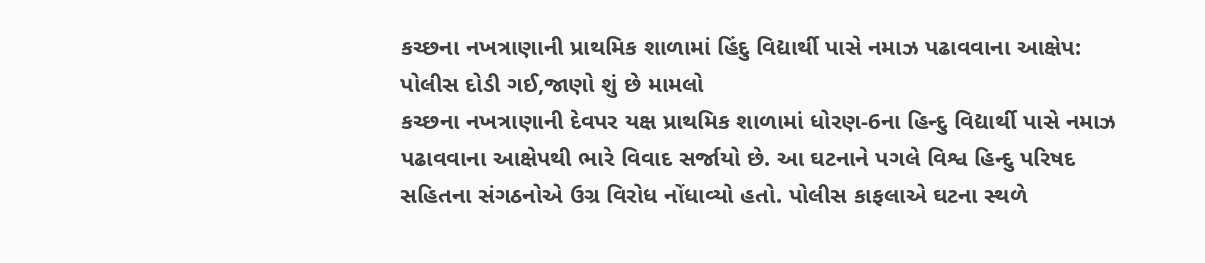કચ્છના નખત્રાણાની પ્રાથમિક શાળામાં હિંદુ વિદ્યાર્થી પાસે નમાઝ પઢાવવાના આક્ષેપ: પોલીસ દોડી ગઈ,જાણો શું છે મામલો
કચ્છના નખત્રાણાની દેવપર યક્ષ પ્રાથમિક શાળામાં ધોરણ-6ના હિન્દુ વિદ્યાર્થી પાસે નમાઝ પઢાવવાના આક્ષેપથી ભારે વિવાદ સર્જાયો છે. આ ઘટનાને પગલે વિશ્વ હિન્દુ પરિષદ સહિતના સંગઠનોએ ઉગ્ર વિરોધ નોંધાવ્યો હતો. પોલીસ કાફલાએ ઘટના સ્થળે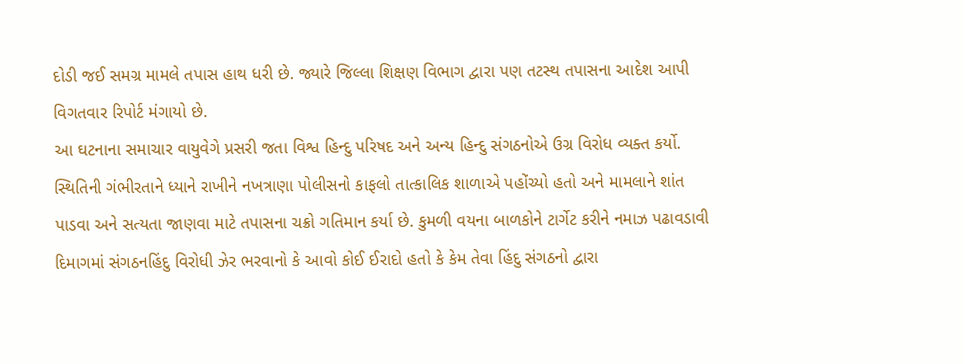દોડી જઈ સમગ્ર મામલે તપાસ હાથ ધરી છે. જ્યારે જિલ્લા શિક્ષણ વિભાગ દ્વારા પણ તટસ્થ તપાસના આદેશ આપી વિગતવાર રિપોર્ટ મંગાયો છે.
આ ઘટનાના સમાચાર વાયુવેગે પ્રસરી જતા વિશ્વ હિન્દુ પરિષદ અને અન્ય હિન્દુ સંગઠનોએ ઉગ્ર વિરોધ વ્યક્ત કર્યો. સ્થિતિની ગંભીરતાને ધ્યાને રાખીને નખત્રાણા પોલીસનો કાફલો તાત્કાલિક શાળાએ પહોંચ્યો હતો અને મામલાને શાંત પાડવા અને સત્યતા જાણવા માટે તપાસના ચક્રો ગતિમાન કર્યા છે. કુમળી વયના બાળકોને ટાર્ગેટ કરીને નમાઝ પઢાવડાવી દિમાગમાં સંગઠનહિંદુ વિરોધી ઝેર ભરવાનો કે આવો કોઈ ઈરાદો હતો કે કેમ તેવા હિંદુ સંગઠનો દ્વારા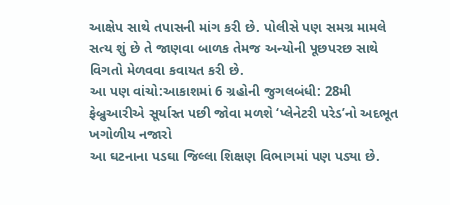આક્ષેપ સાથે તપાસની માંગ કરી છે. પોલીસે પણ સમગ્ર મામલે સત્ય શું છે તે જાણવા બાળક તેમજ અન્યોની પૂછપરછ સાથે વિગતો મેળવવા કવાયત કરી છે.
આ પણ વાંચો:આકાશમાં 6 ગ્રહોની જુગલબંધી: 28મી ફેબ્રુઆરીએ સૂર્યાસ્ત પછી જોવા મળશે ‘પ્લેનેટરી પરેડ’નો અદભૂત ખગોળીય નજારો
આ ઘટનાના પડઘા જિલ્લા શિક્ષણ વિભાગમાં પણ પડ્યા છે.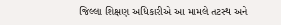જિલ્લા શિક્ષણ અધિકારીએ આ મામલે તટસ્થ અને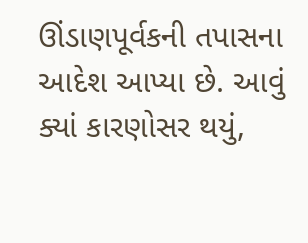ઊંડાણપૂર્વકની તપાસના આદેશ આપ્યા છે. આવું ક્યાં કારણોસર થયું,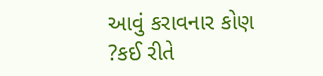આવું કરાવનાર કોણ ?કઈ રીતે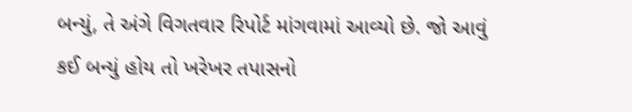બન્યું, તે અંગે વિગતવાર રિપોર્ટ માંગવામાં આવ્યો છે. જો આવું કઈ બન્યું હોય તો ખરેખર તપાસનો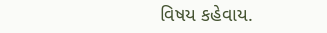વિષય કહેવાય.